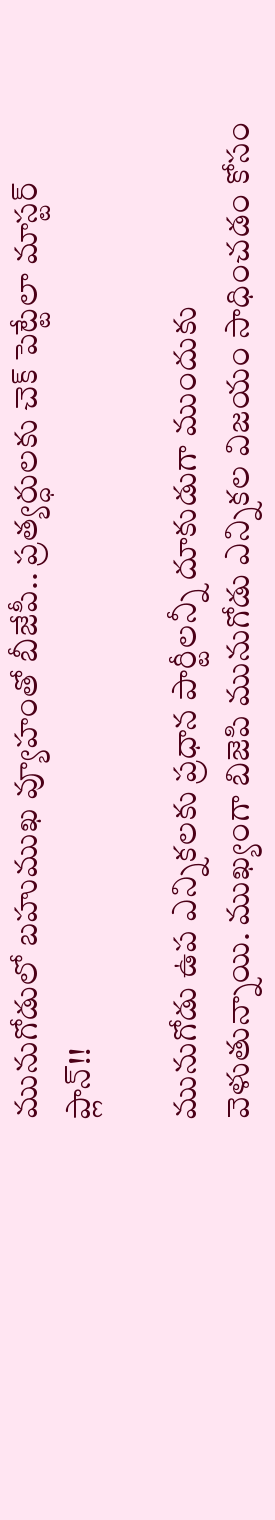మునుగోడులో బహుముఖ వ్యూహంతో బీజేపీ.. ప్రత్యర్ధులకు చెక్ పెట్టేలా మాస్టర్ ప్లాన్!!

మునుగోడు ఉప ఎన్నికలకు ప్రధాన పార్టీలన్నీ దూకుడుగా ముందుకు వెళుతున్నాయి. ముఖ్యంగా బిజెపి మునుగోడు ఎన్నికల విజయం సాధించడం కోసం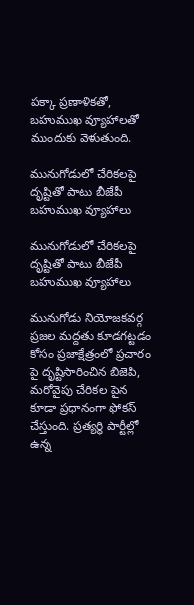పక్కా ప్రణాళికతో, బహుముఖ వ్యూహాలతో ముందుకు వెళుతుంది.

మునుగోడులో చేరికలపై దృష్టితో పాటు బీజేపీ బహుముఖ వ్యూహాలు

మునుగోడులో చేరికలపై దృష్టితో పాటు బీజేపీ బహుముఖ వ్యూహాలు

మునుగోడు నియోజకవర్గ ప్రజల మద్దతు కూడగట్టడం కోసం ప్రజాక్షేత్రంలో ప్రచారం పై దృష్టిసారించిన బిజెపి, మరోవైపు చేరికల పైన కూడా ప్రధానంగా ఫోకస్ చేస్తుంది. ప్రత్యర్థి పార్టీల్లో ఉన్న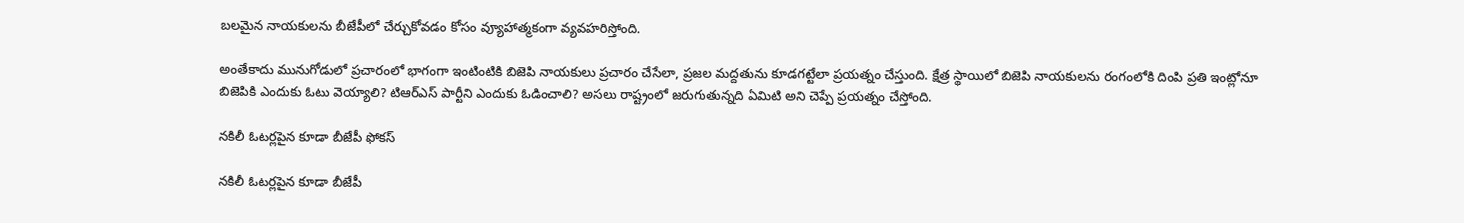బలమైన నాయకులను బీజేపీలో చేర్చుకోవడం కోసం వ్యూహాత్మకంగా వ్యవహరిస్తోంది.

అంతేకాదు మునుగోడులో ప్రచారంలో భాగంగా ఇంటింటికి బిజెపి నాయకులు ప్రచారం చేసేలా, ప్రజల మద్దతును కూడగట్టేలా ప్రయత్నం చేస్తుంది. క్షేత్ర స్థాయిలో బిజెపి నాయకులను రంగంలోకి దింపి ప్రతి ఇంట్లోనూ బిజెపికి ఎందుకు ఓటు వెయ్యాలి? టిఆర్ఎస్ పార్టీని ఎందుకు ఓడించాలి? అసలు రాష్ట్రంలో జరుగుతున్నది ఏమిటి అని చెప్పే ప్రయత్నం చేస్తోంది.

నకిలీ ఓటర్లపైన కూడా బీజేపీ ఫోకస్

నకిలీ ఓటర్లపైన కూడా బీజేపీ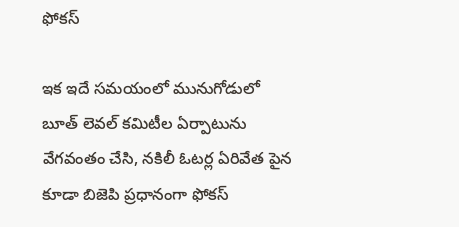ఫోకస్

ఇక ఇదే సమయంలో మునుగోడులో బూత్ లెవల్ కమిటీల ఏర్పాటును వేగవంతం చేసి, నకిలీ ఓటర్ల ఏరివేత పైన కూడా బిజెపి ప్రధానంగా ఫోకస్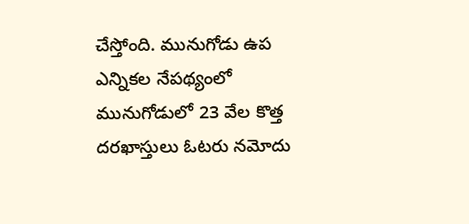చేస్తోంది. మునుగోడు ఉప ఎన్నికల నేపథ్యంలో మునుగోడులో 23 వేల కొత్త దరఖాస్తులు ఓటరు నమోదు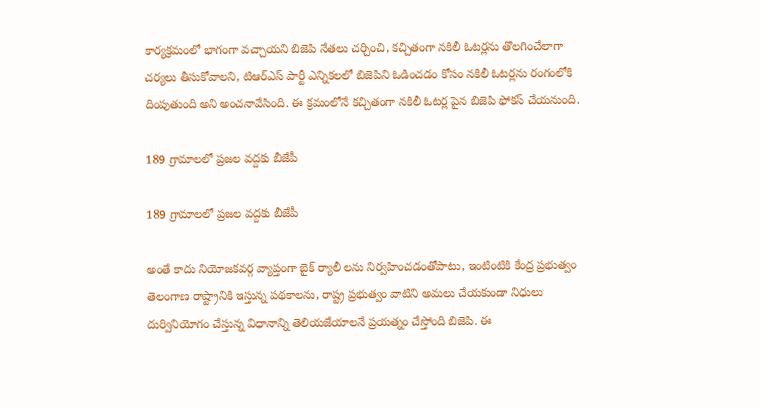కార్యక్రమంలో భాగంగా వచ్చాయని బిజెపి నేతలు చర్చించి, కచ్చితంగా నకిలీ ఓటర్లను తొలగించేలాగా చర్యలు తీసుకోవాలని, టిఆర్ఎస్ పార్టీ ఎన్నికలలో బిజెపిని ఓడించడం కోసం నకిలీ ఓటర్లను రంగంలోకి దింపుతుంది అని అంచనావేసింది. ఈ క్రమంలోనే కచ్చితంగా నకిలీ ఓటర్ల పైన బిజెపి ఫోకస్ చేయనుంది.

189 గ్రామాలలో ప్రజల వద్దకు బీజేపీ

189 గ్రామాలలో ప్రజల వద్దకు బీజేపీ

అంతే కాదు నియోజకవర్గ వ్యాప్తంగా బైక్ ర్యాలీ లను నిర్వహించడంతోపాటు, ఇంటింటికి కేంద్ర ప్రభుత్వం తెలంగాణ రాష్ట్రానికి ఇస్తున్న పథకాలను, రాష్ట్ర ప్రభుత్వం వాటిని అమలు చేయకుండా నిధులు దుర్వినియోగం చేస్తున్న విధానాన్ని తెలియజేయాలనే ప్రయత్నం చేస్తోంది బిజెపి. ఈ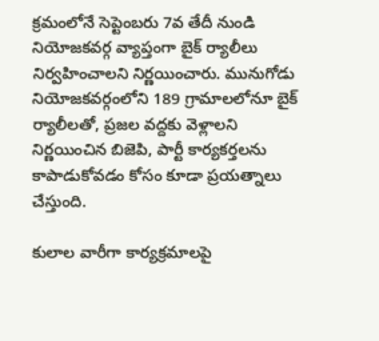క్రమంలోనే సెప్టెంబరు 7వ తేదీ నుండి నియోజకవర్గ వ్యాప్తంగా బైక్ ర్యాలీలు నిర్వహించాలని నిర్ణయించారు. మునుగోడు నియోజకవర్గంలోని 189 గ్రామాలలోనూ బైక్ ర్యాలీలతో, ప్రజల వద్దకు వెళ్లాలని నిర్ణయించిన బిజెపి, పార్టీ కార్యకర్తలను కాపాడుకోవడం కోసం కూడా ప్రయత్నాలు చేస్తుంది.

కులాల వారీగా కార్యక్రమాలపై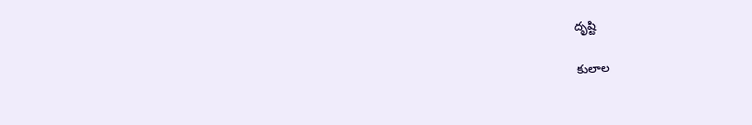దృష్టి

కులాల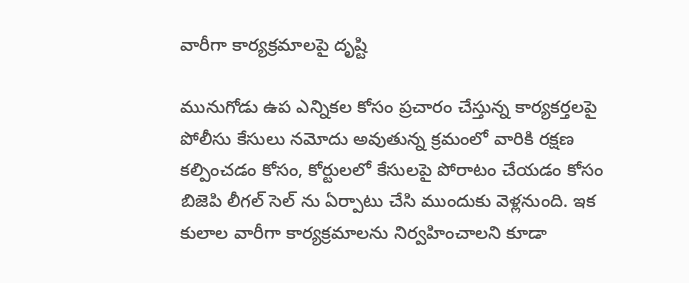వారీగా కార్యక్రమాలపై దృష్టి

మునుగోడు ఉప ఎన్నికల కోసం ప్రచారం చేస్తున్న కార్యకర్తలపై పోలీసు కేసులు నమోదు అవుతున్న క్రమంలో వారికి రక్షణ కల్పించడం కోసం, కోర్టులలో కేసులపై పోరాటం చేయడం కోసం బిజెపి లీగల్ సెల్ ను ఏర్పాటు చేసి ముందుకు వెళ్లనుంది. ఇక కులాల వారీగా కార్యక్రమాలను నిర్వహించాలని కూడా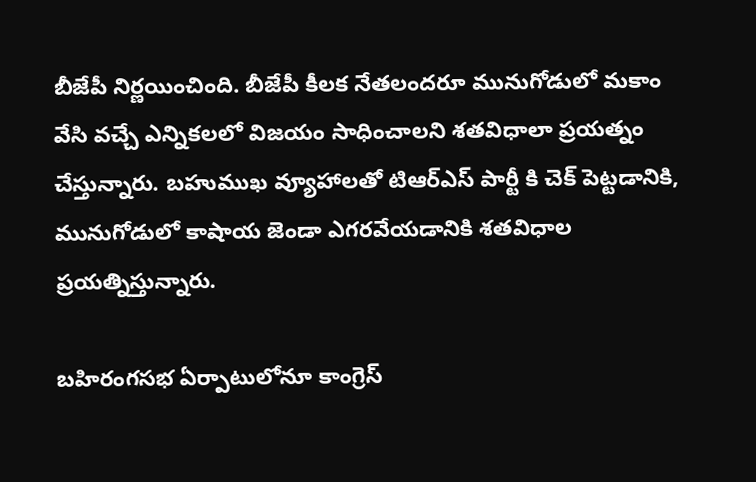బీజేపీ నిర్ణయించింది. బీజేపీ కీలక నేతలందరూ మునుగోడులో మకాం వేసి వచ్చే ఎన్నికలలో విజయం సాధించాలని శతవిధాలా ప్రయత్నం చేస్తున్నారు. బహుముఖ వ్యూహాలతో టిఆర్ఎస్ పార్టీ కి చెక్ పెట్టడానికి, మునుగోడులో కాషాయ జెండా ఎగరవేయడానికి శతవిధాల ప్రయత్నిస్తున్నారు.

బహిరంగసభ ఏర్పాటులోనూ కాంగ్రెస్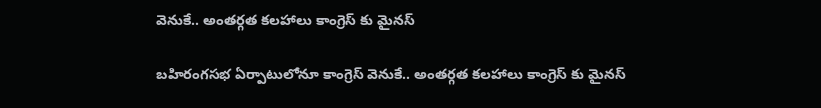వెనుకే.. అంతర్గత కలహాలు కాంగ్రెస్ కు మైనస్

బహిరంగసభ ఏర్పాటులోనూ కాంగ్రెస్ వెనుకే.. అంతర్గత కలహాలు కాంగ్రెస్ కు మైనస్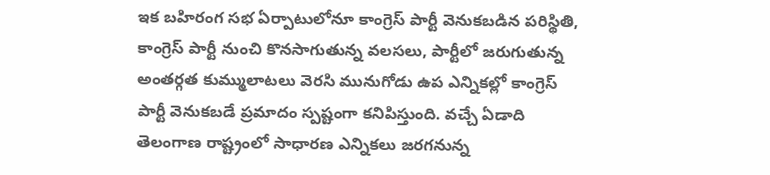ఇక బహిరంగ సభ ఏర్పాటులోనూ కాంగ్రెస్ పార్టీ వెనుకబడిన పరిస్థితి, కాంగ్రెస్ పార్టీ నుంచి కొనసాగుతున్న వలసలు, పార్టీలో జరుగుతున్న అంతర్గత కుమ్ములాటలు వెరసి మునుగోడు ఉప ఎన్నికల్లో కాంగ్రెస్ పార్టీ వెనుకబడే ప్రమాదం స్పష్టంగా కనిపిస్తుంది. వచ్చే ఏడాది తెలంగాణ రాష్ట్రంలో సాధారణ ఎన్నికలు జరగనున్న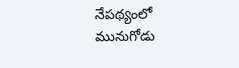నేపథ్యంలో మునుగోడు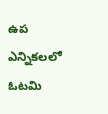ఉప ఎన్నికలలో ఓటమి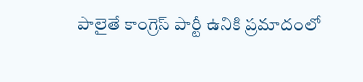పాలైతే కాంగ్రెస్ పార్టీ ఉనికి ప్రమాదంలో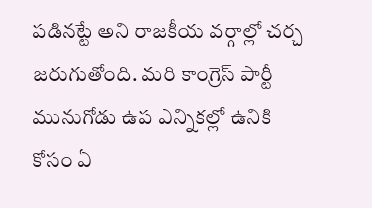పడినట్టే అని రాజకీయ వర్గాల్లో చర్చ జరుగుతోంది. మరి కాంగ్రెస్ పార్టీ మునుగోడు ఉప ఎన్నికల్లో ఉనికి కోసం ఏ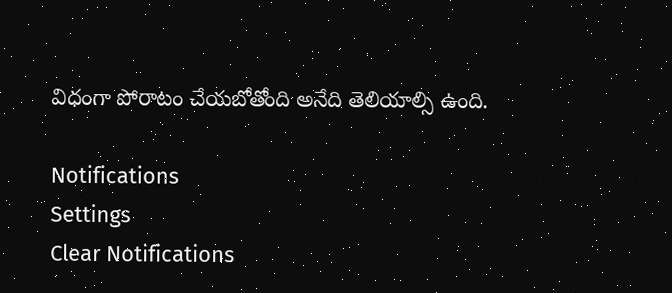విధంగా పోరాటం చేయబోతోంది అనేది తెలియాల్సి ఉంది.

Notifications
Settings
Clear Notifications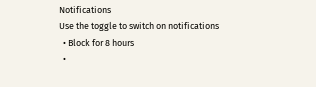Notifications
Use the toggle to switch on notifications
  • Block for 8 hours
  •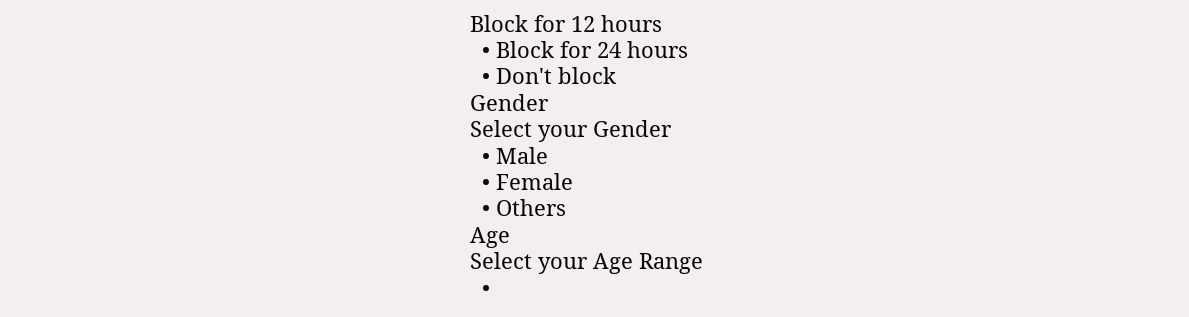Block for 12 hours
  • Block for 24 hours
  • Don't block
Gender
Select your Gender
  • Male
  • Female
  • Others
Age
Select your Age Range
  •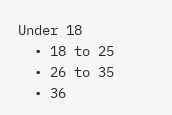Under 18
  • 18 to 25
  • 26 to 35
  • 36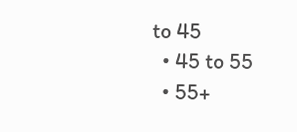to 45
  • 45 to 55
  • 55+